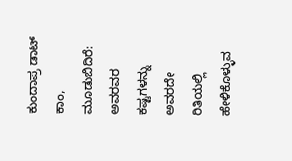ಕುಂದಾಪ್ರ ಡಾಟ್ ಕಾಂ, ಮೂಡುಬಿದಿರೆ: ಅವರವರ ಕಷ್ಟಗಳನ್ನು ಅವರದೇ ರಿತಿಯಲ್ಲಿ ಹೇಳಿಕೊಳ್ಳುವ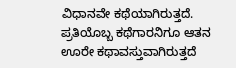ವಿಧಾನವೇ ಕಥೆಯಾಗಿರುತ್ತದೆ. ಪ್ರತಿಯೊಬ್ಬ ಕಥೆಗಾರನಿಗೂ ಆತನ ಊರೇ ಕಥಾವಸ್ತುವಾಗಿರುತ್ತದೆ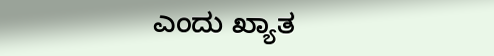ಎಂದು ಖ್ಯಾತ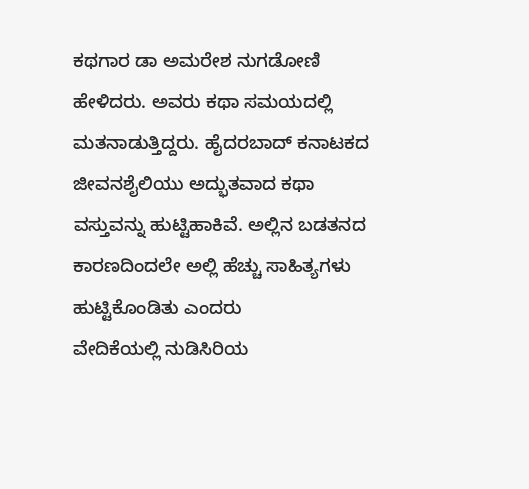ಕಥಗಾರ ಡಾ ಅಮರೇಶ ನುಗಡೋಣಿ ಹೇಳಿದರು. ಅವರು ಕಥಾ ಸಮಯದಲ್ಲಿ ಮತನಾಡುತ್ತಿದ್ದರು. ಹೈದರಬಾದ್ ಕನಾಟಕದ ಜೀವನಶೈಲಿಯು ಅದ್ಭುತವಾದ ಕಥಾ ವಸ್ತುವನ್ನು ಹುಟ್ಟಿಹಾಕಿವೆ. ಅಲ್ಲಿನ ಬಡತನದ ಕಾರಣದಿಂದಲೇ ಅಲ್ಲಿ ಹೆಚ್ಚು ಸಾಹಿತ್ಯಗಳು ಹುಟ್ಟಿಕೊಂಡಿತು ಎಂದರು
ವೇದಿಕೆಯಲ್ಲಿ ನುಡಿಸಿರಿಯ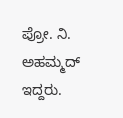ಪ್ರೋ. ನಿ. ಅಹಮ್ಮದ್ ಇದ್ದರು.